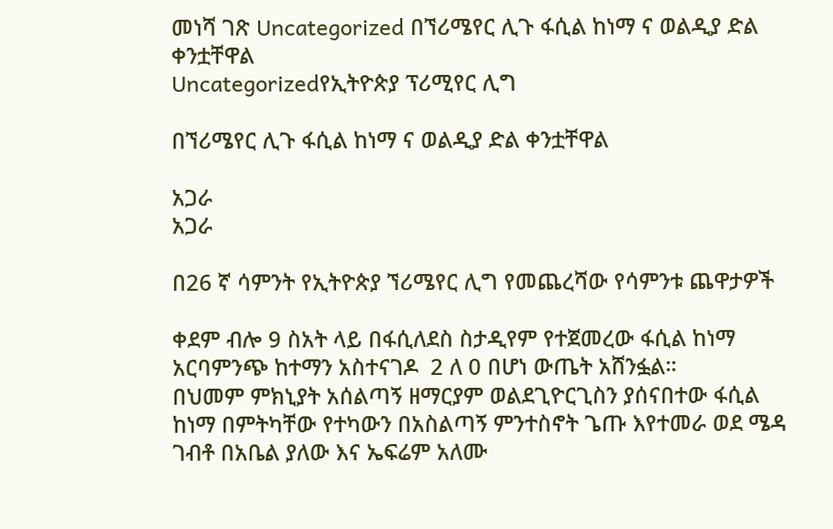መነሻ ገጽ Uncategorized በኘሪሜየር ሊጉ ፋሲል ከነማ ና ወልዲያ ድል ቀንቷቸዋል
Uncategorizedየኢትዮጵያ ፕሪሚየር ሊግ

በኘሪሜየር ሊጉ ፋሲል ከነማ ና ወልዲያ ድል ቀንቷቸዋል

አጋራ
አጋራ

በ26 ኛ ሳምንት የኢትዮጵያ ኘሪሜየር ሊግ የመጨረሻው የሳምንቱ ጨዋታዎች

ቀደም ብሎ 9 ስአት ላይ በፋሲለደስ ስታዲየም የተጀመረው ፋሲል ከነማ አርባምንጭ ከተማን አስተናገዶ  2 ለ 0 በሆነ ውጤት አሸንፏል።
በህመም ምክኒያት አሰልጣኝ ዘማርያም ወልደጊዮርጊስን ያሰናበተው ፋሲል ከነማ በምትካቸው የተካውን በአስልጣኝ ምንተስኖት ጌጡ እየተመራ ወደ ሜዳ ገብቶ በአቤል ያለው እና ኤፍሬም አለሙ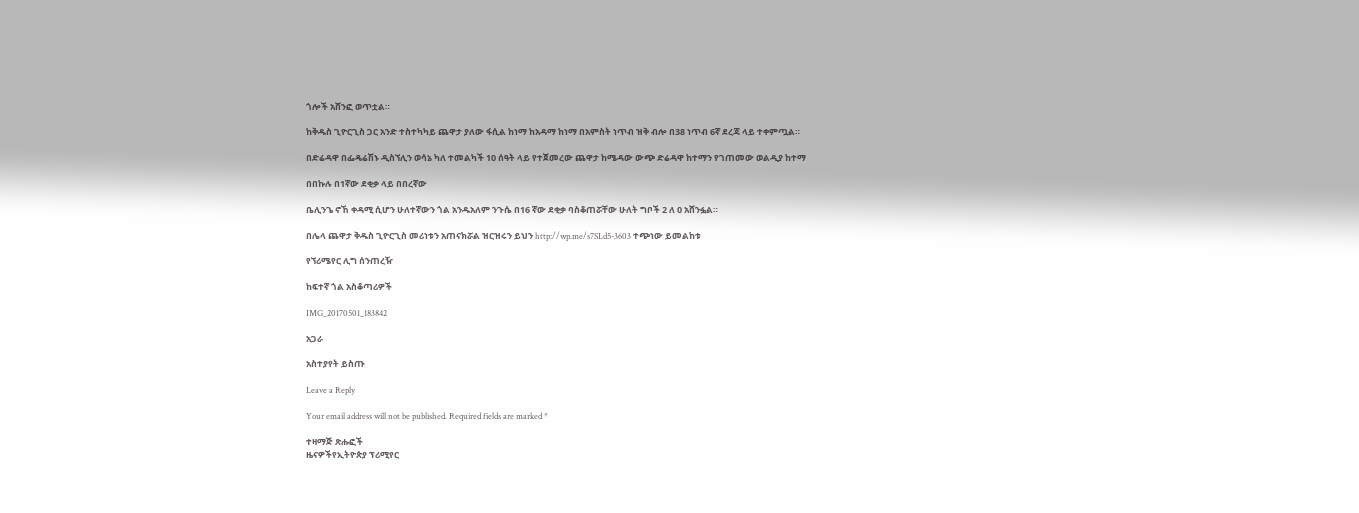ጎሎች አሸንፎ ወጥቷል።

ከቅዱስ ጊዮርጊስ ጋር አንድ ተስተካካይ ጨዋታ ያለው ፋሲል ከነማ ከአዳማ ከነማ በአምስት ነጥብ ዝቅ ብሎ በ38 ነጥብ 6ኛ ደረጃ ላይ ተቀምጧል።

በድሬዳዋ በፌዴሬሽኑ ዲስኘሊን ወሳኔ ካለ ተመልካች 10 ሰዓት ላይ የተጀመረው ጨዋታ ከሜዳው ውጭ ድሬዳዋ ከተማን የገጠመው ወልዲያ ከተማ

በበኩሉ በ1ኛው ደቂቃ ላይ በበረኛው

ቤሊንጌ ኖኸ ቀዳሚ ሲሆን ሁለተኛውን ጎል አንዱአለም ንጉሴ በ16 ኛው ደቂቃ ባስቆጠሯቸው ሁለት ግቦች 2 ለ 0 አሸንፏል።

በሌላ ጨዋታ ቅዱስ ጊዮርጊስ መሪነቱን አጠናክሯል ዝርዝሩን ይህን http://wp.me/s7SLd5-3603 ተጭነው ይመልከቱ

የኘሪሜየር ሊግ ሰንጠረዥ

ከፍተኛ ጎል አስቆጣሪዎች

IMG_20170501_183842

አጋራ

አስተያየት ይስጡ

Leave a Reply

Your email address will not be published. Required fields are marked *

ተዛማጅ ጽሑፎች
ዜናዎችየኢትዮጵያ ፕሪሚየር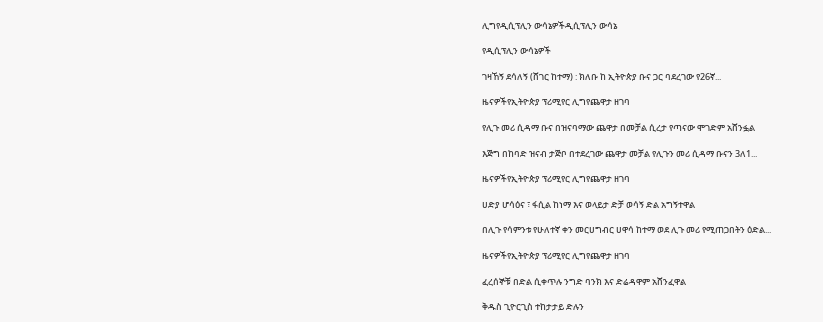ሊግየዲሲፕሊን ውሳኔዎችዲሲፕሊን ውሳኔ

የዲሲፕሊን ውሳኔዎች

ገዛኸኝ ደሳለኝ (ሸገር ከተማ) : ክለቡ ከ ኢትዮጵያ ቡና ጋር ባደረገው የ26ኛ...

ዜናዎችየኢትዮጵያ ፕሪሚየር ሊግየጨዋታ ዘገባ

የሊጉ መሪ ሲዳማ ቡና በዝናባማው ጨዋታ በመቻል ሲረታ የጣናው ሞገድም አሸንፏል

እጅግ በከባድ ዝናብ ታጅቦ በተደረገው ጨዋታ መቻል የሊጉን መሪ ሲዳማ ቡናን 3ለ1...

ዜናዎችየኢትዮጵያ ፕሪሚየር ሊግየጨዋታ ዘገባ

ሀድያ ሆሳዕና ፣ ፋሲል ከነማ እና ወላይታ ድቻ ወሳኝ ድል አግኝተዋል

በሊጉ የሳምንቱ የሁለተኛ ቀን መርሀግብር ሀዋሳ ከተማ ወደ ሊጉ መሪ የሚጠጋበትን ዕድል...

ዜናዎችየኢትዮጵያ ፕሪሚየር ሊግየጨዋታ ዘገባ

ፈረሰኞቹ በድል ሲቀጥሉ ንግድ ባንክ እና ድሬዳዋም አሸንፈዋል

ቅዱስ ጊዮርጊስ ተከታታይ ድሉን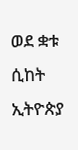ወደ ቋቱ ሲከት ኢትዮጵያ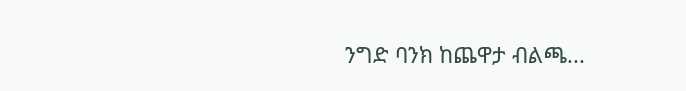ንግድ ባንክ ከጨዋታ ብልጫ...